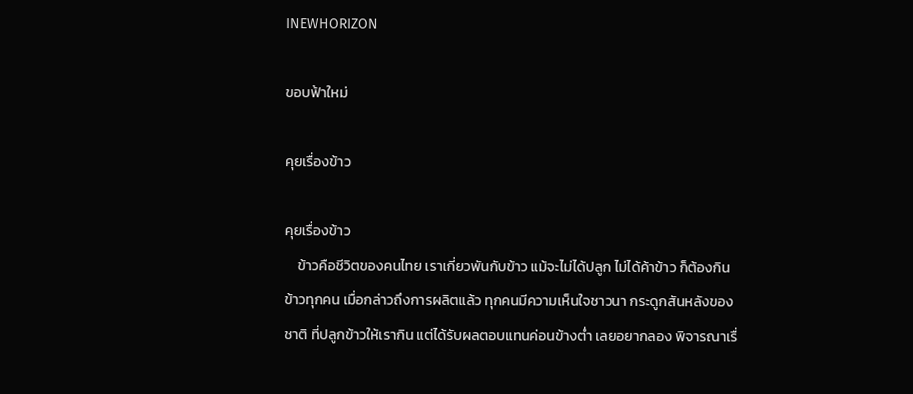INEWHORIZON

ขอบฟ้าใหม่

คุยเรื่องข้าว

คุยเรื่องข้าว
    ข้าวคือชีวิตของคนไทย เราเกี่ยวพันกับข้าว แม้จะไม่ได้ปลูก ไม่ได้ค้าข้าว ก็ต้องกินข้าวทุกคน เมื่อกล่าวถึงการผลิตแล้ว ทุกคนมีความเห็นใจชาวนา กระดูกสันหลังของชาติ ที่ปลูกข้าวให้เรากิน แต่ได้รับผลตอบแทนค่อนข้างต่ำ เลยอยากลอง พิจารณาเรื่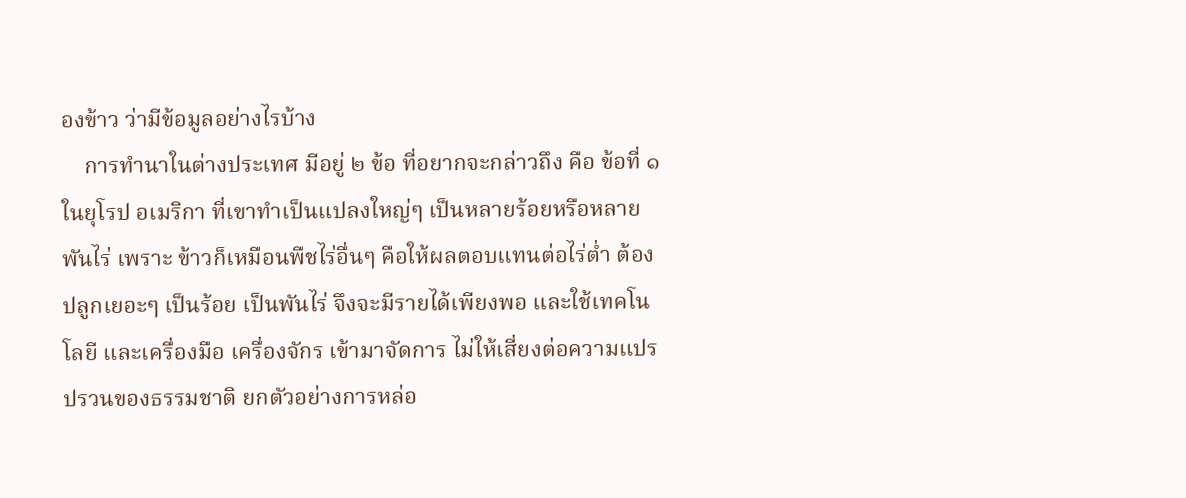องข้าว ว่ามีข้อมูลอย่างไรบ้าง
    การทำนาในต่างประเทศ มีอยู่ ๒ ข้อ ที่อยากจะกล่าวถึง คือ ข้อที่ ๑ ในยุโรป อเมริกา ที่เขาทำเป็นแปลงใหญ่ๆ เป็นหลายร้อยหรือหลายพันไร่ เพราะ ข้าวก็เหมือนพืชไร่อื่นๆ คือให้ผลตอบแทนต่อไร่ต่ำ ต้องปลูกเยอะๆ เป็นร้อย เป็นพันไร่ จึงจะมีรายได้เพียงพอ และใช้เทคโนโลยี และเครื่องมือ เครื่องจักร เข้ามาจัดการ ไม่ให้เสี่ยงต่อความแปรปรวนของธรรมชาติ ยกตัวอย่างการหล่อ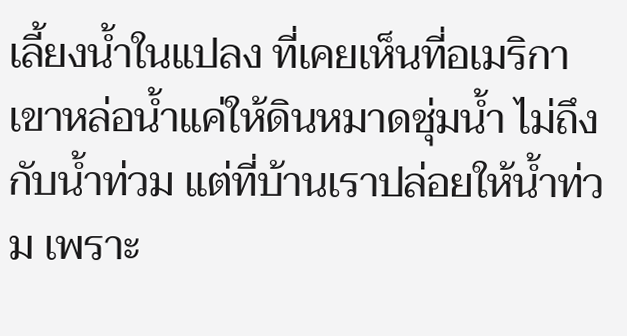เลี้ยงน้ำในแปลง ที่เคยเห็นที่อเมริกา เขาหล่อน้ำแค่ให้ดินหมาดชุ่มน้ำ ไม่ถึงกับน้ำท่วม แต่ที่บ้านเราปล่อยให้น้ำท่วม เพราะ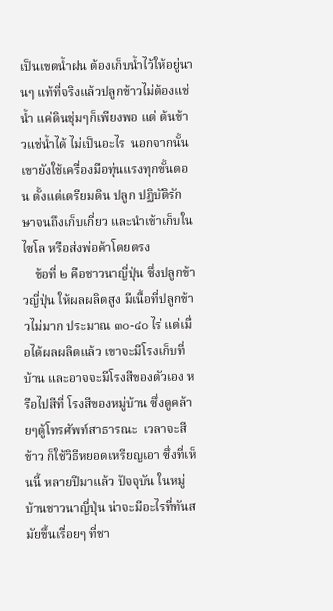เป็นเขตน้ำฝน ต้องเก็บน้ำไว้ให้อยู่นานๆ แท้ที่จริงแล้วปลูกข้าวไม่ต้องแช่น้ำ แค่ดินชุ่มๆก็เพียงพอ แต่ ต้นข้าวแช่น้ำได้ ไม่เป็นอะไร  นอกจากนั้น เขายังใช้เครื่องมือทุ่นแรงทุกขั้นตอน ตั้งแต่เตรียมดิน ปลูก ปฏิบัติรักษาจนถึงเก็บเกี่ยว และนำเข้าเก็บในไซโล หรือส่งพ่อค้าโดยตรง
    ข้อที่ ๒ คือชาวนาญี่ปุ่น ซึ่งปลูกข้าวญี่ปุ่น ให้ผลผลิตสูง มีเนื้อที่ปลูกข้าวไม่มาก ประมาณ ๓๐-๔๐ ไร่ แต่เมื่อได้ผลผลิตแล้ว เขาจะมีโรงเก็บที่บ้าน และอาจจะมีโรงสีของตัวเอง หรือไปสีที่ โรงสีของหมู่บ้าน ซึ่งดูคล้ายๆตู้โทรศัพท์สาธารณะ  เวลาจะสีข้าว ก็ใช้วิธีหยอดเหรียญเอา ซึ่งที่เห็นนี้ หลายปีมาแล้ว ปัจจุบัน ในหมู่บ้านชาวนาญี่ปุ่น น่าจะมีอะไรที่ทันสมัยขึ้นเรื่อยๆ ที่ชา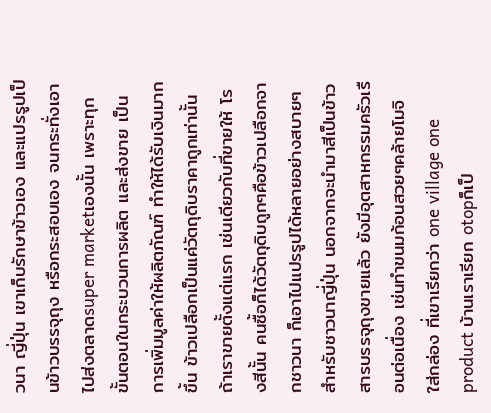วนา ญี่ปุ่น เขาเก็บรักษาข้าวเอง และแปรรูปเป็นข้าวบรรจุถุง หรือกระสอบเอง จนกระทั่งเอาไปส่งตลาดsuper marketเองนั้น เพราะทุกขั้นตอนในกระบวนการผลิต และส่งขาย เป็นการเพิ่มมูลค่าให้ผลิตภัณฑ์ ทำให้ได้รับเงินมากขึ้น ข้าวเปลือกเป็นแค่วัตถุดิบราคาถูกเท่านั้น ถ้าเราขายตั้งแต่แรก เช่นเดียวกับที่ขายให้ โรงสีนั้น คนซื้อก็ได้วัตถุดิบถูกๆคือข้าวเปลือกจากชาวนา ก็เอาไปแปรรูปได้หลายอย่างสบายๆ สำหรับชาวนาญี่ปุ่น นอกจากจะนำมาสีเป็นข้าวสารบรรจุถุงขายแล้ว ยังมีอุตสาหกรรมครัวเรือนต่อเนื่อง เช่นทำขนมก้อนสวยๆคล้ายโมจิ ใส่กล่อง ที่เขาเรียกว่า one village one product บ้านเราเรียก otopก็เป็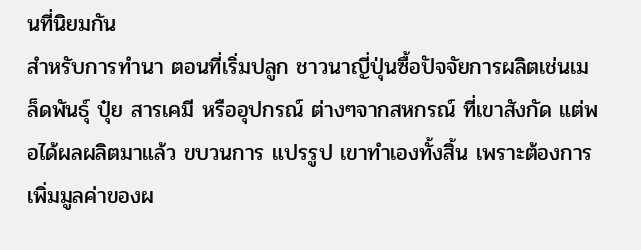นที่นิยมกัน
สำหรับการทำนา ตอนที่เริ่มปลูก ชาวนาญี่ปุ่นซื้อปัจจัยการผลิตเช่นเมล็ดพันธุ์ ปุ๋ย สารเคมี หรืออุปกรณ์ ต่างๆจากสหกรณ์ ที่เขาสังกัด แต่พอได้ผลผลิตมาแล้ว ขบวนการ แปรรูป เขาทำเองทั้งสิ้น เพราะต้องการเพิ่มมูลค่าของผ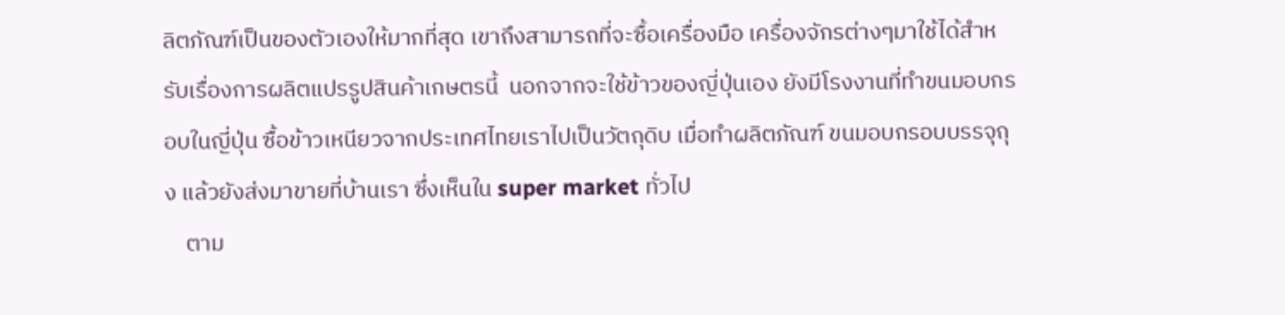ลิตภัณฑ์เป็นของตัวเองให้มากที่สุด เขาถึงสามารถที่จะซื้อเครื่องมือ เครื่องจักรต่างๆมาใช้ได้สำหรับเรื่องการผลิตแปรรูปสินค้าเกษตรนี้  นอกจากจะใช้ข้าวของญี่ปุ่นเอง ยังมีโรงงานที่ทำขนมอบกรอบในญี่ปุ่น ซื้อข้าวเหนียวจากประเทศไทยเราไปเป็นวัตถุดิบ เมื่อทำผลิตภัณฑ์ ขนมอบกรอบบรรจุถุง แล้วยังส่งมาขายที่บ้านเรา ซึ่งเห็นใน super market ทั่วไป
    ตาม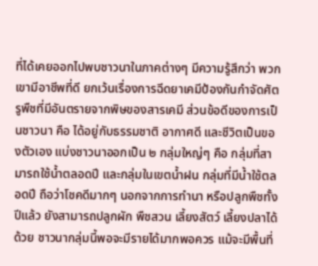ที่ได้เคยออกไปพบชาวนาในภาคต่างๆ มีความรู้สึกว่า พวกเขามีอาชีพที่ดี ยกเว้นเรื่องการฉีดยาเคมีป้องกันกำจัดศัตรูพืชที่มีอันตรายจากพิษของสารเคมี ส่วนข้อดีของการเป็นชาวนา คือ ได้อยู่กับธรรมชาติ อากาศดี และชีวิตเป็นของตัวเอง แบ่งชาวนาออกเป็น ๒ กลุ่มใหญ่ๆ คือ กลุ่มที่สามารถใช้น้ำตลอดปี และกลุ่มในเขตน้ำฝน กลุ่มที่มีน้ำใช้ตลอดปี ถือว่าโชคดีมากๆ นอกจากการทำนา หรือปลูกพืชทั้งปีแล้ว ยังสามารถปลูกผัก พืชสวน เลี้ยงสัตว์ เลี้ยงปลาได้ด้วย ชาวนากลุ่มนี้พอจะมีรายได้มากพอควร แม้จะมีพื้นที่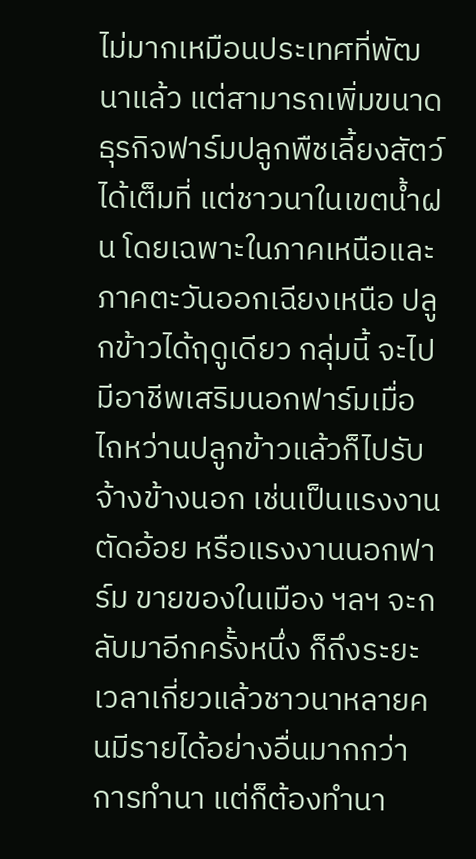ไม่มากเหมือนประเทศที่พัฒนาแล้ว แต่สามารถเพิ่มขนาดธุรกิจฟาร์มปลูกพืชเลี้ยงสัตว์ได้เต็มที่ แต่ชาวนาในเขตน้ำฝน โดยเฉพาะในภาคเหนือและภาคตะวันออกเฉียงเหนือ ปลูกข้าวได้ฤดูเดียว กลุ่มนี้ จะไปมีอาชีพเสริมนอกฟาร์มเมื่อไถหว่านปลูกข้าวแล้วก็ไปรับจ้างข้างนอก เช่นเป็นแรงงานตัดอ้อย หรือแรงงานนอกฟาร์ม ขายของในเมือง ฯลฯ จะกลับมาอีกครั้งหนึ่ง ก็ถึงระยะเวลาเกี่ยวแล้วชาวนาหลายคนมีรายได้อย่างอื่นมากกว่าการทำนา แต่ก็ต้องทำนา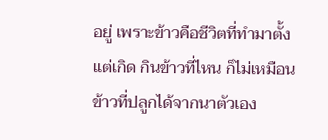อยู่ เพราะข้าวคือชีวิตที่ทำมาตั้งแต่เกิด กินข้าวที่ไหน ก็ไม่เหมือนข้าวที่ปลูกได้จากนาตัวเอง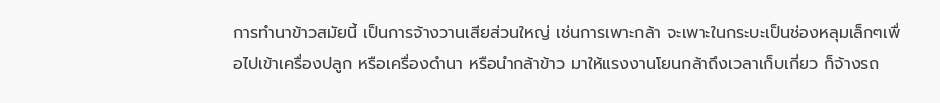การทำนาข้าวสมัยนี้ เป็นการจ้างวานเสียส่วนใหญ่ เช่นการเพาะกล้า จะเพาะในกระบะเป็นช่องหลุมเล็กๆเพื่อไปเข้าเครื่องปลูก หรือเครื่องดำนา หรือนำกล้าข้าว มาให้แรงงานโยนกล้าถึงเวลาเก็บเกี่ยว ก็จ้างรถ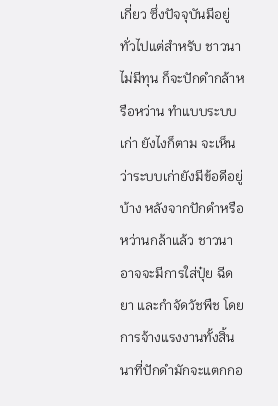เกี่ยว ซึ่งปัจจุบันมีอยู่ทั่วไปแต่สำหรับ ชาวนาไม่มีทุน ก็จะปักดำกล้าหรือหว่าน ทำแบบระบบเก่า ยังไงก็ตาม จะเห็นว่าระบบเก่ายังมีข้อดีอยู่บ้าง หลังจากปักดำหรือหว่านกล้าแล้ว ชาวนาอาจจะมีการใส่ปุ๋ย ฉีดยา และกำจัดวัชพืช โดยการจ้างแรงงานทั้งสิ้นนาที่ปักดำมักจะแตกกอ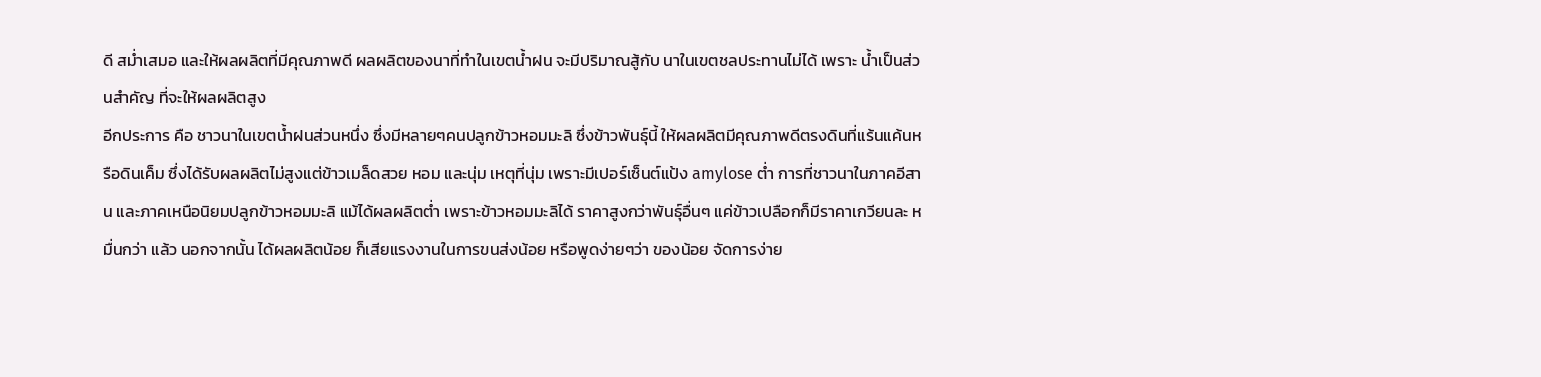ดี สม่ำเสมอ และให้ผลผลิตที่มีคุณภาพดี ผลผลิตของนาที่ทำในเขตน้ำฝน จะมีปริมาณสู้กับ นาในเขตชลประทานไม่ได้ เพราะ น้ำเป็นส่วนสำคัญ ที่จะให้ผลผลิตสูง
อีกประการ คือ ชาวนาในเขตน้ำฝนส่วนหนึ่ง ซึ่งมีหลายๆคนปลูกข้าวหอมมะลิ ซึ่งข้าวพันธุ์นี้ ให้ผลผลิตมีคุณภาพดีตรงดินที่แร้นแค้นหรือดินเค็ม ซึ่งได้รับผลผลิตไม่สูงแต่ข้าวเมล็ดสวย หอม และนุ่ม เหตุที่นุ่ม เพราะมีเปอร์เซ็นต์แป้ง amylose ต่ำ การที่ชาวนาในภาคอีสาน และภาคเหนือนิยมปลูกข้าวหอมมะลิ แม้ได้ผลผลิตต่ำ เพราะข้าวหอมมะลิได้ ราคาสูงกว่าพันธุ์อื่นๆ แค่ข้าวเปลือกก็มีราคาเกวียนละ หมื่นกว่า แล้ว นอกจากนั้น ได้ผลผลิตน้อย ก็เสียแรงงานในการขนส่งน้อย หรือพูดง่ายๆว่า ของน้อย จัดการง่าย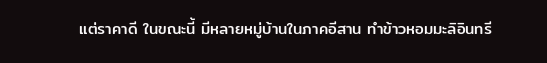แต่ราคาดี ในขณะนี้ มีหลายหมู่บ้านในภาคอีสาน ทำข้าวหอมมะลิอินทรี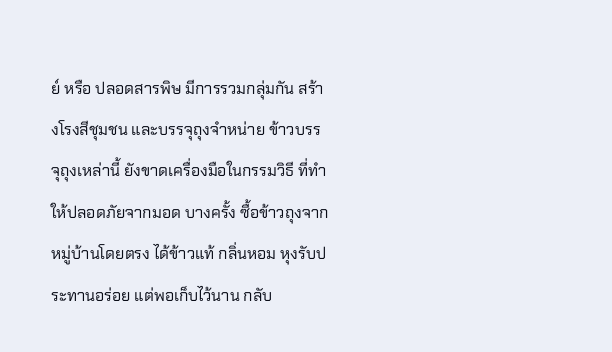ย์ หรือ ปลอดสารพิษ มีการรวมกลุ่มกัน สร้างโรงสีชุมชน และบรรจุถุงจำหน่าย ข้าวบรรจุถุงเหล่านี้ ยังขาดเครื่องมือในกรรมวิธี ที่ทำให้ปลอดภัยจากมอด บางครั้ง ซื้อข้าวถุงจากหมู่บ้านโดยตรง ได้ข้าวแท้ กลิ่นหอม หุงรับประทานอร่อย แต่พอเก็บไว้นาน กลับ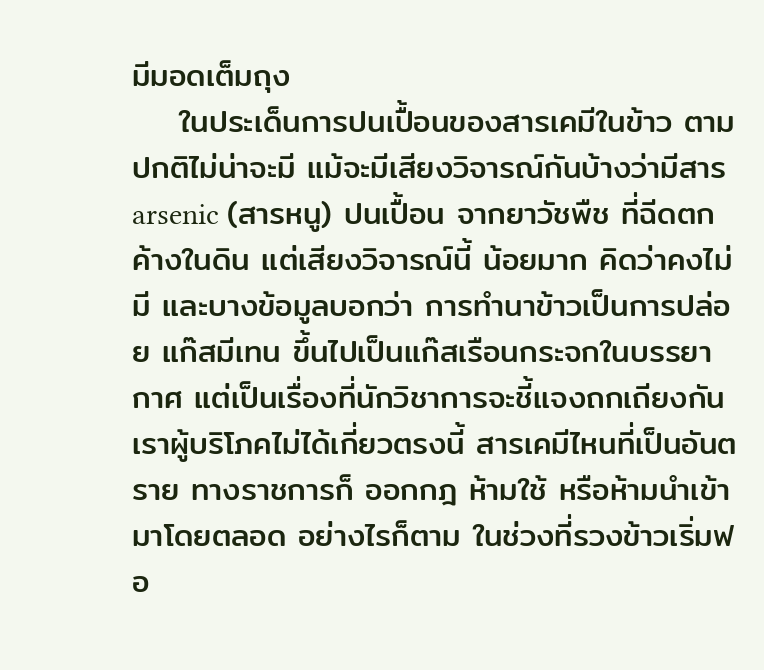มีมอดเต็มถุง
    ในประเด็นการปนเปื้อนของสารเคมีในข้าว ตามปกติไม่น่าจะมี แม้จะมีเสียงวิจารณ์กันบ้างว่ามีสาร arsenic (สารหนู) ปนเปื้อน จากยาวัชพืช ที่ฉีดตกค้างในดิน แต่เสียงวิจารณ์นี้ น้อยมาก คิดว่าคงไม่มี และบางข้อมูลบอกว่า การทำนาข้าวเป็นการปล่อย แก๊สมีเทน ขึ้นไปเป็นแก๊สเรือนกระจกในบรรยากาศ แต่เป็นเรื่องที่นักวิชาการจะชี้แจงถกเถียงกัน เราผู้บริโภคไม่ได้เกี่ยวตรงนี้ สารเคมีไหนที่เป็นอันตราย ทางราชการก็ ออกกฎ ห้ามใช้ หรือห้ามนำเข้ามาโดยตลอด อย่างไรก็ตาม ในช่วงที่รวงข้าวเริ่มฟอ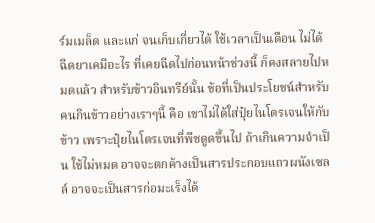ร์มเมล็ด และแก่ จนเก็บเกี่ยวได้ ใช้เวลาเป็นเดือน ไม่ได้ฉีดยาเคมีอะไร ที่เคยฉีดไปก่อนหน้าช่วงนี้ ก็คงสลายไปหมดแล้ว สำหรับข้าวอินทรีย์นั้น ข้อที่เป็นประโยชน์สำหรับคนกินข้าวอย่างเราๆนี้ คือ เขาไม่ได้ใส่ปุ๋ยไนโตรเจนให้กับข้าว เพราะปุ๋ยไนโตรเจนที่พืชดูดขึ้นไป ถ้าเกินความจำเป็น ใช้ไม่หมด อาจจะตกค้างเป็นสารประกอบแถวผนังเซลล์ อาจจะเป็นสารก่อมะเร็งได้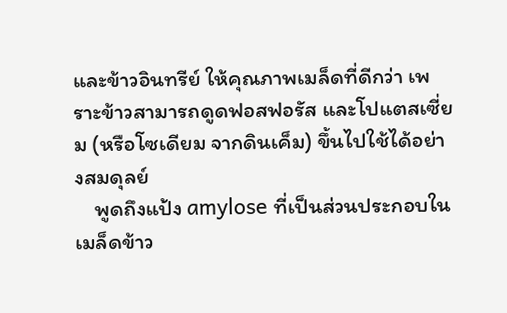และข้าวอินทรีย์ ให้คุณภาพเมล็ดที่ดีกว่า เพราะข้าวสามารถดูดฟอสฟอรัส และโปแตสเซี่ยม (หรือโซเดียม จากดินเค็ม) ขึ้นไปใช้ได้อย่างสมดุลย์
    พูดถึงแป้ง amylose ที่เป็นส่วนประกอบในเมล็ดข้าว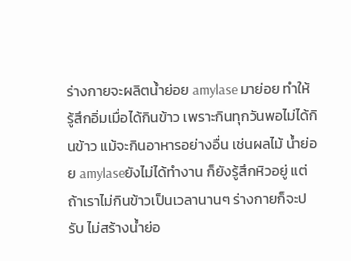ร่างกายจะผลิตน้ำย่อย amylase มาย่อย ทำให้ รู้สึกอิ่มเมื่อได้กินข้าว เพราะกินทุกวันพอไม่ได้กินข้าว แม้จะกินอาหารอย่างอื่น เช่นผลไม้ น้ำย่อย amylaseยังไม่ได้ทำงาน ก็ยังรู้สึกหิวอยู่ แต่ถ้าเราไม่กินข้าวเป็นเวลานานๆ ร่างกายก็จะปรับ ไม่สร้างน้ำย่อ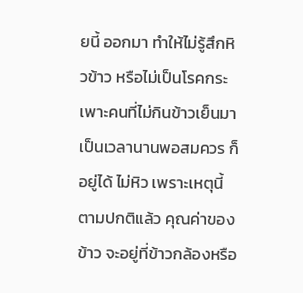ยนี้ ออกมา ทำให้ไม่รู้สึกหิวข้าว หรือไม่เป็นโรคกระเพาะคนที่ไม่กินข้าวเย็นมาเป็นเวลานานพอสมควร ก็อยู่ได้ ไม่หิว เพราะเหตุนี้
ตามปกติแล้ว คุณค่าของข้าว จะอยู่ที่ข้าวกล้องหรือ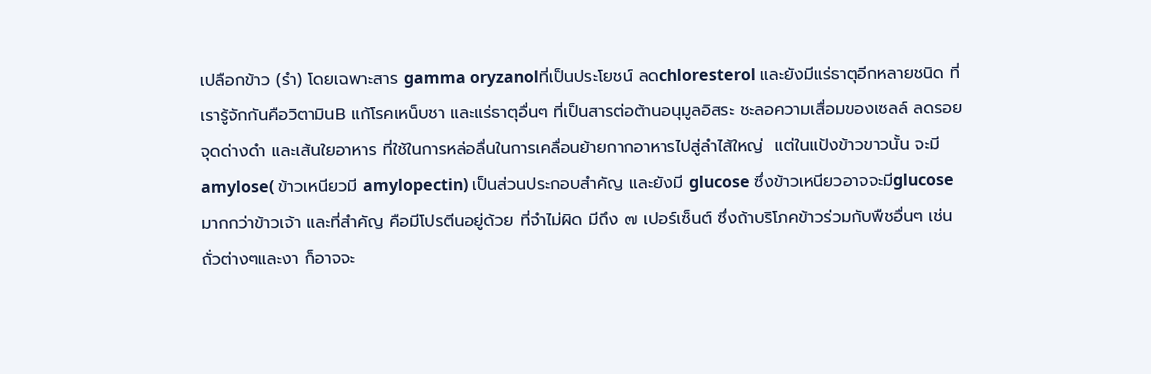เปลือกข้าว (รำ) โดยเฉพาะสาร gamma oryzanolที่เป็นประโยชน์ ลดchloresterol และยังมีแร่ธาตุอีกหลายชนิด ที่เรารู้จักกันคือวิตามินB แก้โรคเหน็บชา และแร่ธาตุอื่นๆ ที่เป็นสารต่อต้านอนุมูลอิสระ ชะลอความเสื่อมของเซลล์ ลดรอยจุดด่างดำ และเส้นใยอาหาร ที่ใช้ในการหล่อลื่นในการเคลื่อนย้ายกากอาหารไปสู่ลำไส้ใหญ่  แต่ในแป้งข้าวขาวนั้น จะมี amylose( ข้าวเหนียวมี amylopectin) เป็นส่วนประกอบสำคัญ และยังมี glucose ซึ่งข้าวเหนียวอาจจะมีglucose มากกว่าข้าวเจ้า และที่สำคัญ คือมีโปรตีนอยู่ด้วย ที่จำไม่ผิด มีถึง ๗ เปอร์เซ็นต์ ซึ่งถ้าบริโภคข้าวร่วมกับพืชอื่นๆ เช่น ถั่วต่างๆและงา ก็อาจจะ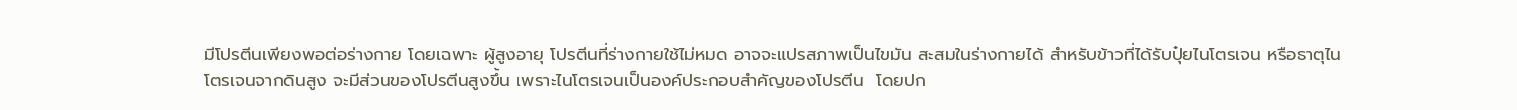มีโปรตีนเพียงพอต่อร่างกาย โดยเฉพาะ ผู้สูงอายุ โปรตีนที่ร่างกายใช้ไม่หมด อาจจะแปรสภาพเป็นไขมัน สะสมในร่างกายได้ สำหรับข้าวที่ได้รับปุ๋ยไนโตรเจน หรือธาตุไนโตรเจนจากดินสูง จะมีส่วนของโปรตีนสูงขึ้น เพราะไนโตรเจนเป็นองค์ประกอบสำคัญของโปรตีน  โดยปก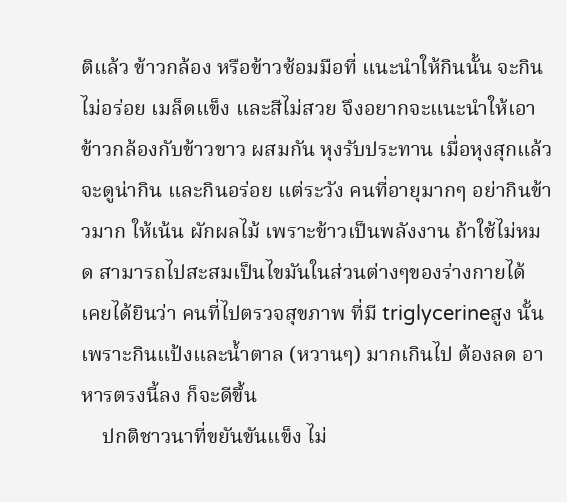ติแล้ว ข้าวกล้อง หรือข้าวซ้อมมือที่ แนะนำให้กินนั้น จะกินไม่อร่อย เมล็ดแข็ง และสีไม่สวย จึงอยากจะแนะนำให้เอาข้าวกล้องกับข้าวขาว ผสมกัน หุงรับประทาน เมื่อหุงสุกแล้วจะดูน่ากิน และกินอร่อย แต่ระวัง คนที่อายุมากๆ อย่ากินข้าวมาก ให้เน้น ผักผลไม้ เพราะข้าวเป็นพลังงาน ถ้าใช้ไม่หมด สามารถไปสะสมเป็นไขมันในส่วนต่างๆของร่างกายได้  เคยได้ยินว่า คนที่ไปตรวจสุขภาพ ที่มี triglycerineสูง นั้น เพราะกินแป้งและน้ำตาล (หวานๆ) มากเกินไป ต้องลด อาหารตรงนี้ลง ก็จะดีขึ้น
    ปกติชาวนาที่ขยันขันแข็ง ไม่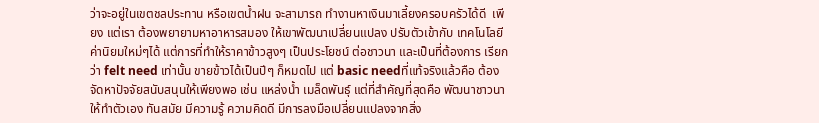ว่าจะอยู่ในเขตชลประทาน หรือเขตน้ำฝน จะสามารถ ทำงานหาเงินมาเลี้ยงครอบครัวได้ดี  เพียง แต่เรา ต้องพยายามหาอาหารสมอง ให้เขาพัฒนาเปลี่ยนแปลง ปรับตัวเข้ากับ เทคโนโลยี ค่านิยมใหม่ๆได้ แต่การที่ทำให้ราคาข้าวสูงๆ เป็นประโยชน์ ต่อชาวนา และเป็นที่ต้องการ เรียกว่า felt need เท่านั้น ขายข้าวได้เป็นปีๆ ก็หมดไป แต่ basic needที่แท้จริงแล้วคือ ต้องจัดหาปัจจัยสนับสนุนให้เพียงพอ เช่น แหล่งน้ำ เมล็ดพันธุ์ แต่ที่สำคัญที่สุดคือ พัฒนาชาวนาให้ทำตัวเอง ทันสมัย มีความรู้ ความคิดดี มีการลงมือเปลี่ยนแปลงจากสิ่ง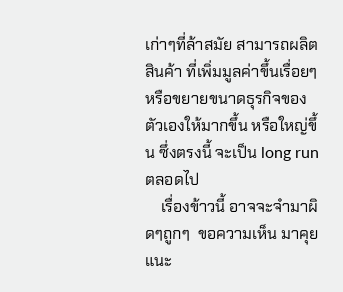เก่าๆที่ล้าสมัย สามารถผลิตสินค้า ที่เพิ่มมูลค่าขึ้นเรื่อยๆ หรือขยายขนาดธุรกิจของตัวเองให้มากขึ้น หรือใหญ่ขึ้น ซึ่งตรงนี้ จะเป็น long run ตลอดไป
    เรื่องข้าวนี้ อาจจะจำมาผิดๆถูกๆ  ขอความเห็น มาคุยแนะ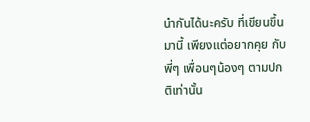นำกันได้นะครับ ที่เขียนขึ้นมานี้ เพียงแต่อยากคุย กับ พี่ๆ เพื่อนๆน้องๆ ตามปกติเท่านั้น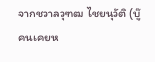จากชวาลวุฑฒ ไชยนุวัติ (บู๊ คนเคยห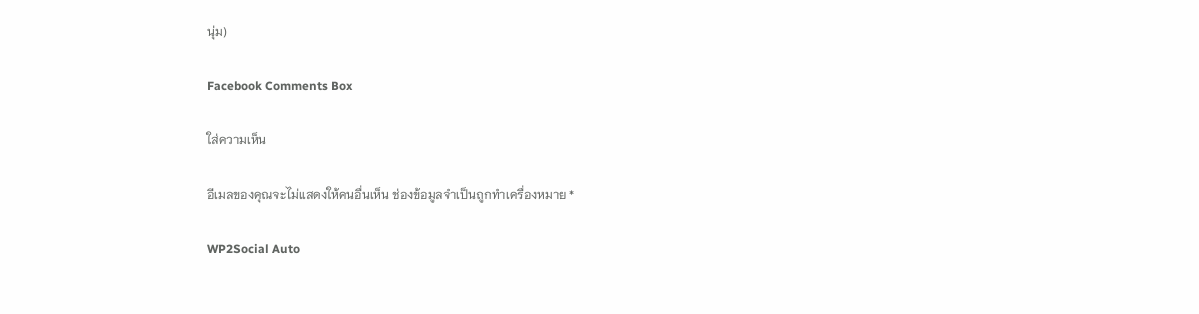นุ่ม)

Facebook Comments Box

ใส่ความเห็น

อีเมลของคุณจะไม่แสดงให้คนอื่นเห็น ช่องข้อมูลจำเป็นถูกทำเครื่องหมาย *

WP2Social Auto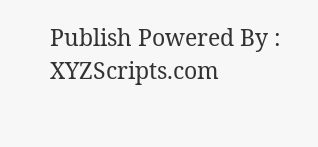Publish Powered By : XYZScripts.com